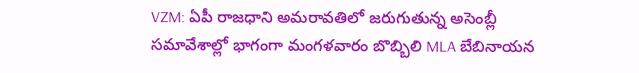VZM: ఏపీ రాజధాని అమరావతిలో జరుగుతున్న అసెంబ్లీ సమావేశాల్లో భాగంగా మంగళవారం బొబ్బిలి MLA బేబినాయన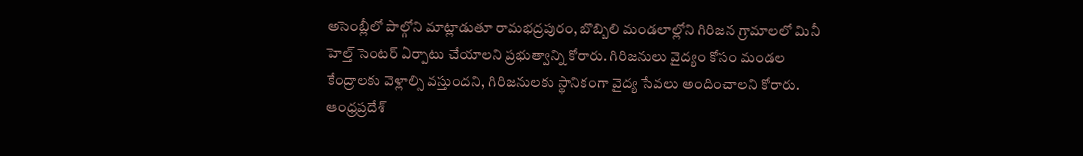అసెంబ్లీలో పాల్గోని మాట్లాడుతూ రామభద్రపురం, బొబ్బిలి మండలాల్లోని గిరిజన గ్రామాలలో మినీ హెల్త్ సెంటర్ ఏర్పాటు చేయాలని ప్రభుత్వాన్ని కోరారు. గిరిజనులు వైద్యం కోసం మండల కేంద్రాలకు వెళ్లాల్సి వస్తుందని, గిరిజనులకు స్థానికంగా వైద్య సేవలు అందించాలని కోరారు.
ఆంధ్రప్రదేశ్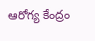ఆరోగ్య కేంద్రం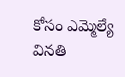కోసం ఎమ్మెల్యే వినతి